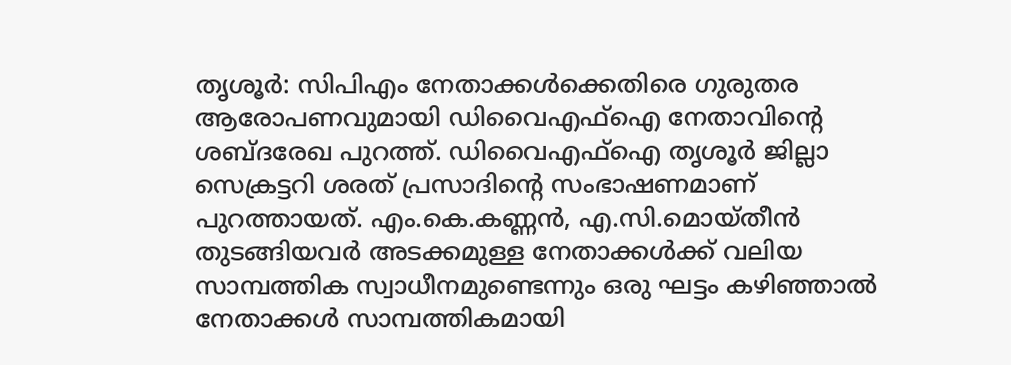തൃശൂർ: സിപിഎം നേതാക്കൾക്കെതിരെ ഗുരുതര ആരോപണവുമായി ഡിവൈഎഫ്ഐ നേതാവിന്റെ ശബ്ദരേഖ പുറത്ത്. ഡിവൈഎഫ്ഐ തൃശൂർ ജില്ലാ സെക്രട്ടറി ശരത് പ്രസാദിന്റെ സംഭാഷണമാണ് പുറത്തായത്. എം.കെ.കണ്ണൻ, എ.സി.മൊയ്തീൻ തുടങ്ങിയവർ അടക്കമുള്ള നേതാക്കൾക്ക് വലിയ സാമ്പത്തിക സ്വാധീനമുണ്ടെന്നും ഒരു ഘട്ടം കഴിഞ്ഞാൽ നേതാക്കൾ സാമ്പത്തികമായി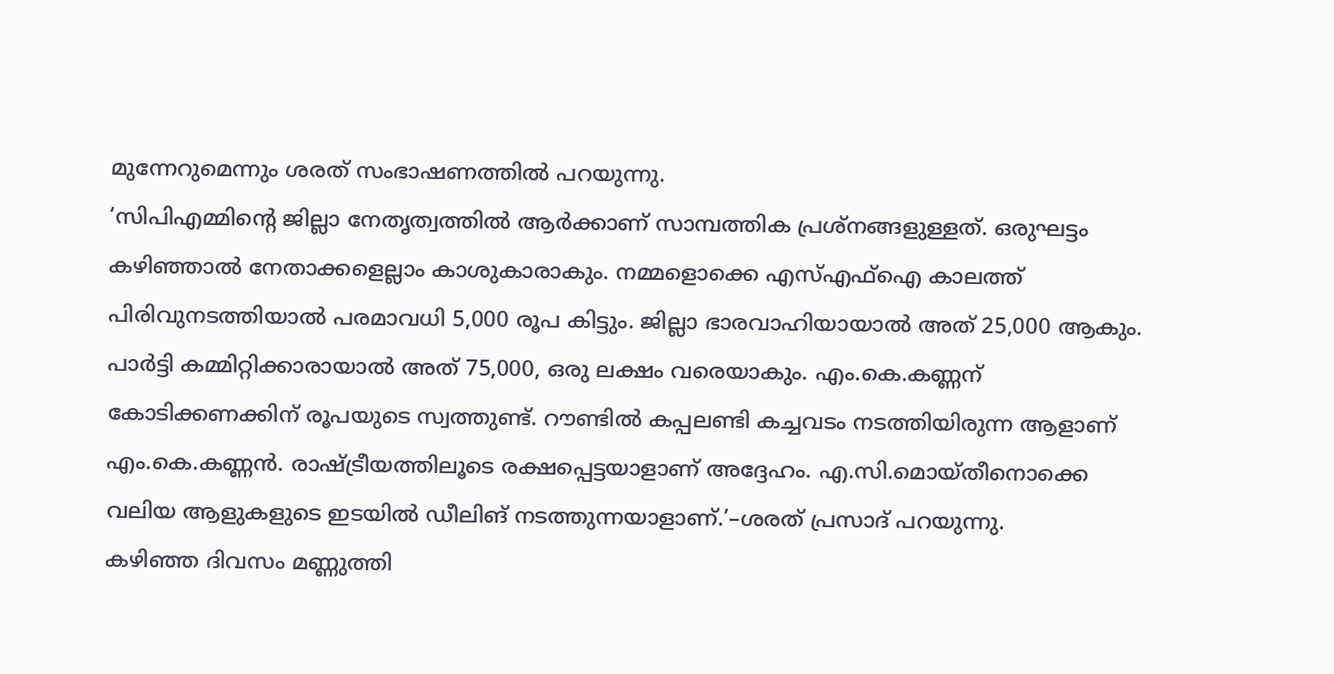മുന്നേറുമെന്നും ശരത് സംഭാഷണത്തിൽ പറയുന്നു.
‘സിപിഎമ്മിന്റെ ജില്ലാ നേതൃത്വത്തിൽ ആർക്കാണ് സാമ്പത്തിക പ്രശ്നങ്ങളുള്ളത്. ഒരുഘട്ടം കഴിഞ്ഞാൽ നേതാക്കളെല്ലാം കാശുകാരാകും. നമ്മളൊക്കെ എസ്എഫ്ഐ കാലത്ത് പിരിവുനടത്തിയാൽ പരമാവധി 5,000 രൂപ കിട്ടും. ജില്ലാ ഭാരവാഹിയായാൽ അത് 25,000 ആകും. പാർട്ടി കമ്മിറ്റിക്കാരായാൽ അത് 75,000, ഒരു ലക്ഷം വരെയാകും. എം.കെ.കണ്ണന് കോടിക്കണക്കിന് രൂപയുടെ സ്വത്തുണ്ട്. റൗണ്ടിൽ കപ്പലണ്ടി കച്ചവടം നടത്തിയിരുന്ന ആളാണ് എം.കെ.കണ്ണൻ. രാഷ്ട്രീയത്തിലൂടെ രക്ഷപ്പെട്ടയാളാണ് അദ്ദേഹം. എ.സി.മൊയ്തീനൊക്കെ വലിയ ആളുകളുടെ ഇടയിൽ ഡീലിങ് നടത്തുന്നയാളാണ്.’–ശരത് പ്രസാദ് പറയുന്നു.
കഴിഞ്ഞ ദിവസം മണ്ണുത്തി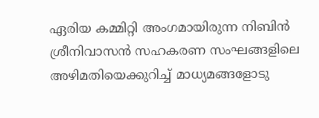ഏരിയ കമ്മിറ്റി അംഗമായിരുന്ന നിബിൻ ശ്രീനിവാസൻ സഹകരണ സംഘങ്ങളിലെ അഴിമതിയെക്കുറിച്ച് മാധ്യമങ്ങളോടു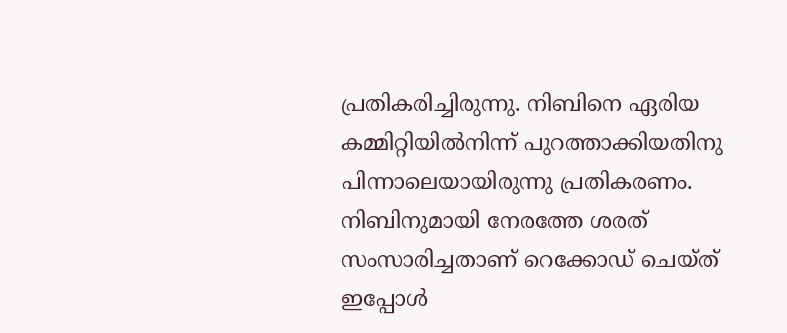പ്രതികരിച്ചിരുന്നു. നിബിനെ ഏരിയ കമ്മിറ്റിയിൽനിന്ന് പുറത്താക്കിയതിനു പിന്നാലെയായിരുന്നു പ്രതികരണം. നിബിനുമായി നേരത്തേ ശരത് സംസാരിച്ചതാണ് റെക്കോഡ് ചെയ്ത് ഇപ്പോൾ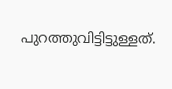പുറത്തുവിട്ടിട്ടുള്ളത്.